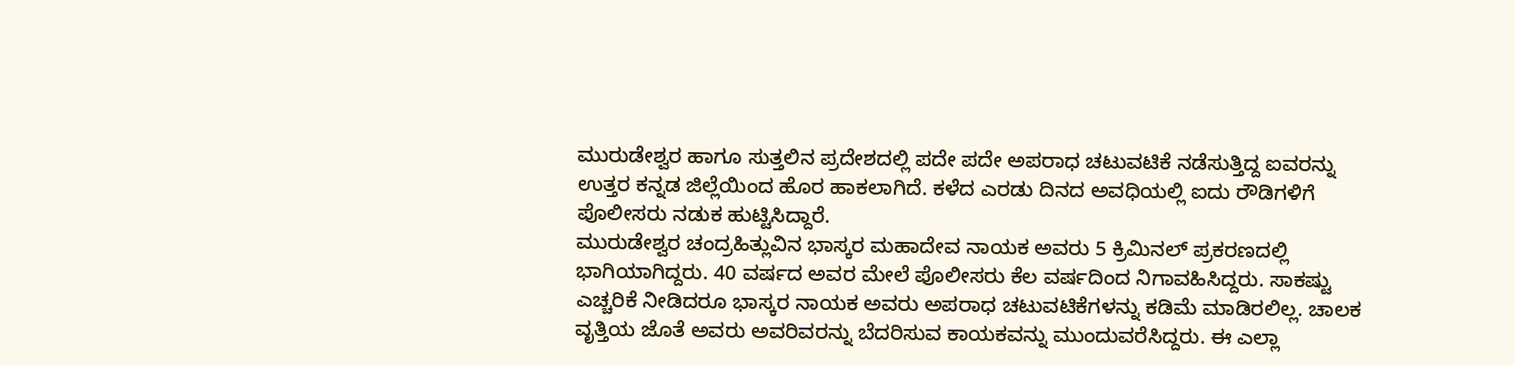ಮುರುಡೇಶ್ವರ ಹಾಗೂ ಸುತ್ತಲಿನ ಪ್ರದೇಶದಲ್ಲಿ ಪದೇ ಪದೇ ಅಪರಾಧ ಚಟುವಟಿಕೆ ನಡೆಸುತ್ತಿದ್ದ ಐವರನ್ನು ಉತ್ತರ ಕನ್ನಡ ಜಿಲ್ಲೆಯಿಂದ ಹೊರ ಹಾಕಲಾಗಿದೆ. ಕಳೆದ ಎರಡು ದಿನದ ಅವಧಿಯಲ್ಲಿ ಐದು ರೌಡಿಗಳಿಗೆ ಪೊಲೀಸರು ನಡುಕ ಹುಟ್ಟಿಸಿದ್ದಾರೆ.
ಮುರುಡೇಶ್ವರ ಚಂದ್ರಹಿತ್ಲುವಿನ ಭಾಸ್ಕರ ಮಹಾದೇವ ನಾಯಕ ಅವರು 5 ಕ್ರಿಮಿನಲ್ ಪ್ರಕರಣದಲ್ಲಿ ಭಾಗಿಯಾಗಿದ್ದರು. 40 ವರ್ಷದ ಅವರ ಮೇಲೆ ಪೊಲೀಸರು ಕೆಲ ವರ್ಷದಿಂದ ನಿಗಾವಹಿಸಿದ್ದರು. ಸಾಕಷ್ಟು ಎಚ್ಚರಿಕೆ ನೀಡಿದರೂ ಭಾಸ್ಕರ ನಾಯಕ ಅವರು ಅಪರಾಧ ಚಟುವಟಿಕೆಗಳನ್ನು ಕಡಿಮೆ ಮಾಡಿರಲಿಲ್ಲ. ಚಾಲಕ ವೃತ್ತಿಯ ಜೊತೆ ಅವರು ಅವರಿವರನ್ನು ಬೆದರಿಸುವ ಕಾಯಕವನ್ನು ಮುಂದುವರೆಸಿದ್ದರು. ಈ ಎಲ್ಲಾ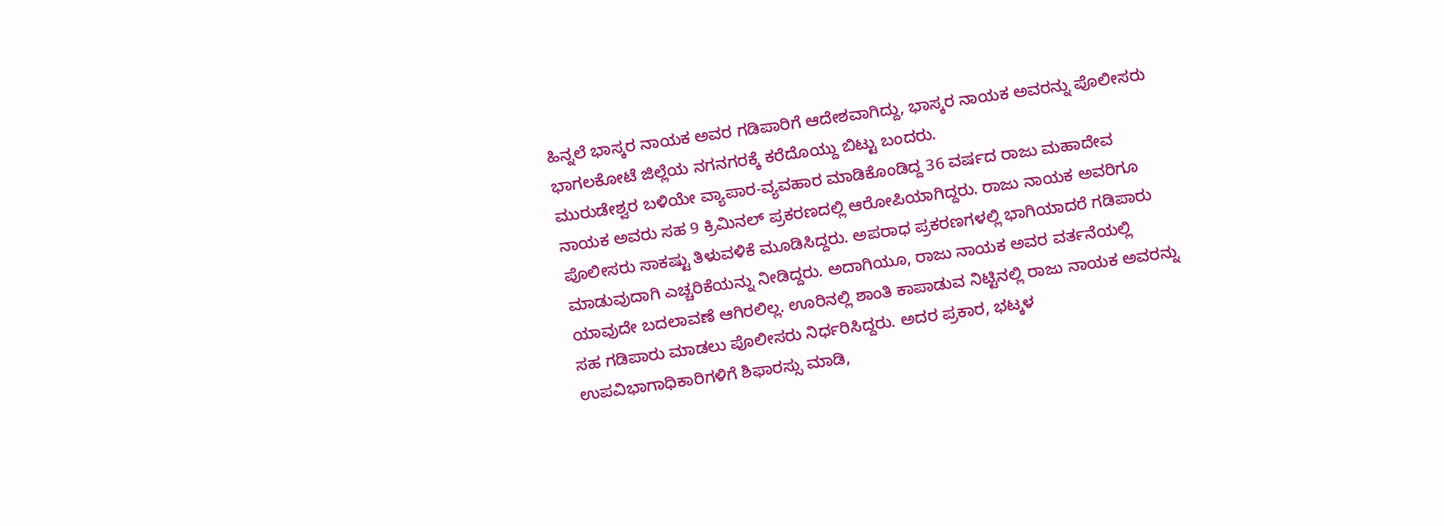ಹಿನ್ನಲೆ ಭಾಸ್ಕರ ನಾಯಕ ಅವರ ಗಡಿಪಾರಿಗೆ ಆದೇಶವಾಗಿದ್ದು, ಭಾಸ್ಕರ ನಾಯಕ ಅವರನ್ನು ಪೊಲೀಸರು ಭಾಗಲಕೋಟೆ ಜಿಲ್ಲೆಯ ನಗನಗರಕ್ಕೆ ಕರೆದೊಯ್ದು ಬಿಟ್ಟು ಬಂದರು.
ಮುರುಡೇಶ್ವರ ಬಳಿಯೇ ವ್ಯಾಪಾರ-ವ್ಯವಹಾರ ಮಾಡಿಕೊಂಡಿದ್ದ 36 ವರ್ಷದ ರಾಜು ಮಹಾದೇವ ನಾಯಕ ಅವರು ಸಹ 9 ಕ್ರಿಮಿನಲ್ ಪ್ರಕರಣದಲ್ಲಿ ಆರೋಪಿಯಾಗಿದ್ದರು. ರಾಜು ನಾಯಕ ಅವರಿಗೂ ಪೊಲೀಸರು ಸಾಕಷ್ಟು ತಿಳುವಳಿಕೆ ಮೂಡಿಸಿದ್ದರು. ಅಪರಾಧ ಪ್ರಕರಣಗಳಲ್ಲಿ ಭಾಗಿಯಾದರೆ ಗಡಿಪಾರು ಮಾಡುವುದಾಗಿ ಎಚ್ಚರಿಕೆಯನ್ನು ನೀಡಿದ್ದರು. ಅದಾಗಿಯೂ, ರಾಜು ನಾಯಕ ಅವರ ವರ್ತನೆಯಲ್ಲಿ ಯಾವುದೇ ಬದಲಾವಣೆ ಆಗಿರಲಿಲ್ಲ. ಊರಿನಲ್ಲಿ ಶಾಂತಿ ಕಾಪಾಡುವ ನಿಟ್ಟಿನಲ್ಲಿ ರಾಜು ನಾಯಕ ಅವರನ್ನು ಸಹ ಗಡಿಪಾರು ಮಾಡಲು ಪೊಲೀಸರು ನಿರ್ಧರಿಸಿದ್ದರು. ಅದರ ಪ್ರಕಾರ, ಭಟ್ಕಳ ಉಪವಿಭಾಗಾಧಿಕಾರಿಗಳಿಗೆ ಶಿಫಾರಸ್ಸು ಮಾಡಿ,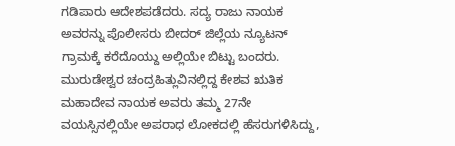ಗಡಿಪಾರು ಆದೇಶಪಡೆದರು. ಸದ್ಯ ರಾಜು ನಾಯಕ ಅವರನ್ನು ಪೊಲೀಸರು ಬೀದರ್ ಜಿಲ್ಲೆಯ ನ್ಯೂಟನ್ ಗ್ರಾಮಕ್ಕೆ ಕರೆದೊಯ್ದು ಅಲ್ಲಿಯೇ ಬಿಟ್ಟು ಬಂದರು.
ಮುರುಡೇಶ್ವರ ಚಂದ್ರಹಿತ್ಲುವಿನಲ್ಲಿದ್ದ ಕೇಶವ ಋತಿಕ ಮಹಾದೇವ ನಾಯಕ ಅವರು ತಮ್ಮ 27ನೇ ವಯಸ್ಸಿನಲ್ಲಿಯೇ ಅಪರಾಧ ಲೋಕದಲ್ಲಿ ಹೆಸರುಗಳಿಸಿದ್ದು,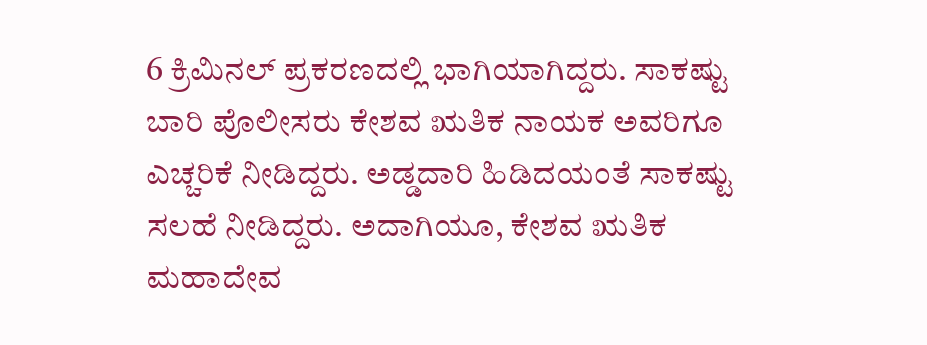6 ಕ್ರಿಮಿನಲ್ ಪ್ರಕರಣದಲ್ಲಿ ಭಾಗಿಯಾಗಿದ್ದರು. ಸಾಕಷ್ಟು ಬಾರಿ ಪೊಲೀಸರು ಕೇಶವ ಋತಿಕ ನಾಯಕ ಅವರಿಗೂ ಎಚ್ಚರಿಕೆ ನೀಡಿದ್ದರು. ಅಡ್ಡದಾರಿ ಹಿಡಿದಯಂತೆ ಸಾಕಷ್ಟು ಸಲಹೆ ನೀಡಿದ್ದರು. ಅದಾಗಿಯೂ, ಕೇಶವ ಋತಿಕ ಮಹಾದೇವ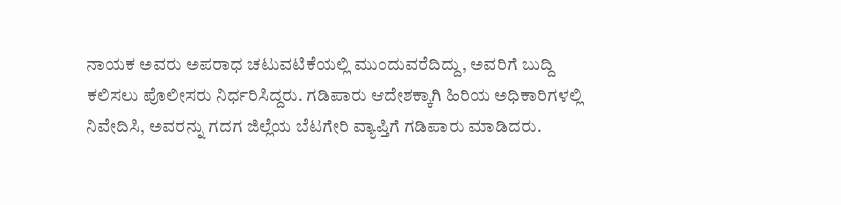ನಾಯಕ ಅವರು ಅಪರಾಧ ಚಟುವಟಿಕೆಯಲ್ಲಿ ಮುಂದುವರೆದಿದ್ದು, ಅವರಿಗೆ ಬುದ್ದಿ ಕಲಿಸಲು ಪೊಲೀಸರು ನಿರ್ಧರಿಸಿದ್ದರು. ಗಡಿಪಾರು ಆದೇಶಕ್ಕಾಗಿ ಹಿರಿಯ ಅಧಿಕಾರಿಗಳಲ್ಲಿ ನಿವೇದಿಸಿ, ಅವರನ್ನು ಗದಗ ಜಿಲ್ಲೆಯ ಬೆಟಗೇರಿ ವ್ಯಾಪ್ತಿಗೆ ಗಡಿಪಾರು ಮಾಡಿದರು.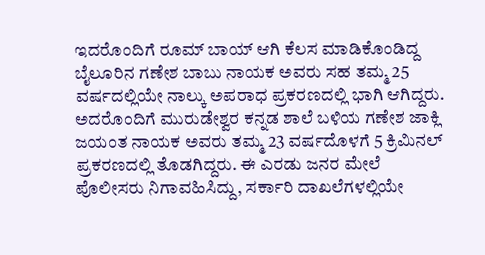ಇದರೊಂದಿಗೆ ರೂಮ್ ಬಾಯ್ ಆಗಿ ಕೆಲಸ ಮಾಡಿಕೊಂಡಿದ್ದ ಬೈಲೂರಿನ ಗಣೇಶ ಬಾಬು ನಾಯಕ ಅವರು ಸಹ ತಮ್ಮ 25 ವರ್ಷದಲ್ಲಿಯೇ ನಾಲ್ಕು ಅಪರಾಧ ಪ್ರಕರಣದಲ್ಲಿ ಭಾಗಿ ಆಗಿದ್ದರು. ಅದರೊಂದಿಗೆ ಮುರುಡೇಶ್ವರ ಕನ್ನಡ ಶಾಲೆ ಬಳಿಯ ಗಣೇಶ ಜಾಕ್ಲಿ ಜಯಂತ ನಾಯಕ ಅವರು ತಮ್ಮ 23 ವರ್ಷದೊಳಗೆ 5 ಕ್ರಿಮಿನಲ್ ಪ್ರಕರಣದಲ್ಲಿ ತೊಡಗಿದ್ದರು. ಈ ಎರಡು ಜನರ ಮೇಲೆ ಪೊಲೀಸರು ನಿಗಾವಹಿಸಿದ್ದು, ಸರ್ಕಾರಿ ದಾಖಲೆಗಳಲ್ಲಿಯೇ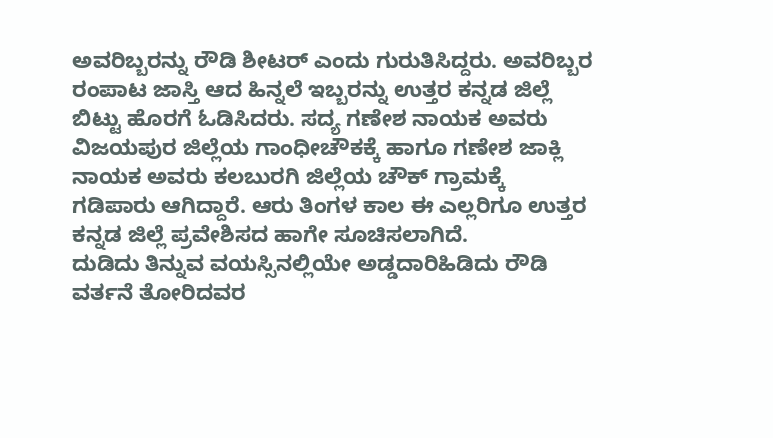ಅವರಿಬ್ಬರನ್ನು ರೌಡಿ ಶೀಟರ್ ಎಂದು ಗುರುತಿಸಿದ್ದರು. ಅವರಿಬ್ಬರ ರಂಪಾಟ ಜಾಸ್ತಿ ಆದ ಹಿನ್ನಲೆ ಇಬ್ಬರನ್ನು ಉತ್ತರ ಕನ್ನಡ ಜಿಲ್ಲೆ ಬಿಟ್ಟು ಹೊರಗೆ ಓಡಿಸಿದರು. ಸದ್ಯ ಗಣೇಶ ನಾಯಕ ಅವರು ವಿಜಯಪುರ ಜಿಲ್ಲೆಯ ಗಾಂಧೀಚೌಕಕ್ಕೆ ಹಾಗೂ ಗಣೇಶ ಜಾಕ್ಲಿ ನಾಯಕ ಅವರು ಕಲಬುರಗಿ ಜಿಲ್ಲೆಯ ಚೌಕ್ ಗ್ರಾಮಕ್ಕೆ ಗಡಿಪಾರು ಆಗಿದ್ದಾರೆ. ಆರು ತಿಂಗಳ ಕಾಲ ಈ ಎಲ್ಲರಿಗೂ ಉತ್ತರ ಕನ್ನಡ ಜಿಲ್ಲೆ ಪ್ರವೇಶಿಸದ ಹಾಗೇ ಸೂಚಿಸಲಾಗಿದೆ.
ದುಡಿದು ತಿನ್ನುವ ವಯಸ್ಸಿನಲ್ಲಿಯೇ ಅಡ್ಡದಾರಿಹಿಡಿದು ರೌಡಿ ವರ್ತನೆ ತೋರಿದವರ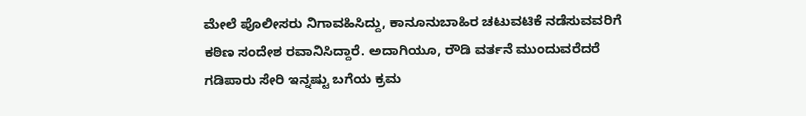ಮೇಲೆ ಪೊಲೀಸರು ನಿಗಾವಹಿಸಿದ್ದು, ಕಾನೂನುಬಾಹಿರ ಚಟುವಟಿಕೆ ನಡೆಸುವವರಿಗೆ ಕಠಿಣ ಸಂದೇಶ ರವಾನಿಸಿದ್ದಾರೆ. ಅದಾಗಿಯೂ, ರೌಡಿ ವರ್ತನೆ ಮುಂದುವರೆದರೆ ಗಡಿಪಾರು ಸೇರಿ ಇನ್ನಷ್ಟು ಬಗೆಯ ಕ್ರಮ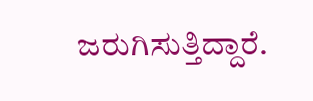ಜರುಗಿಸುತ್ತಿದ್ದಾರೆ.